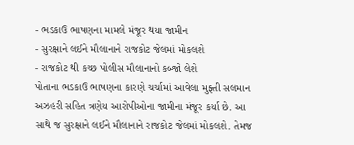- ભડકાઉ ભાષણના મામલે મંજૂર થયા જામીન
- સુરક્ષાને લઈને મૌલાનાને રાજકોટ જેલમાં મોકલશે
- રાજકોટ થી કચ્છ પોલીસ મૌલાનાનો કબ્જો લેશે
પોતાના ભડકાઉ ભાષણના કારણે ચર્ચામાં આવેલા મુફ્તી સલમાન અઝહરી સહિત ત્રણેય આરોપીઓના જામીના મંજૂર કર્યા છે. આ સાથે જ સુરક્ષાને લઈને મૌલાનાને રાજકોટ જેલમાં મોકલશે. તેમજ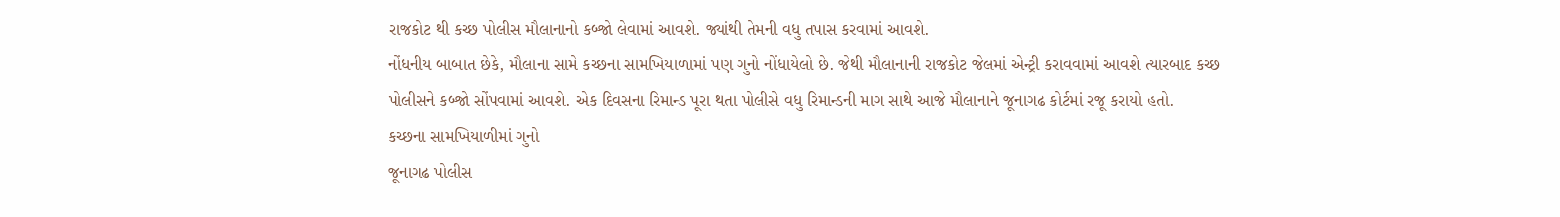રાજકોટ થી કચ્છ પોલીસ મૌલાનાનો કબ્જો લેવામાં આવશે. જ્યાંથી તેમની વધુ તપાસ કરવામાં આવશે.
નોંધનીય બાબાત છેકે, મૌલાના સામે કચ્છના સામખિયાળામાં પણ ગુનો નોંધાયેલો છે. જેથી મૌલાનાની રાજકોટ જેલમાં એન્ટ્રી કરાવવામાં આવશે ત્યારબાદ કચ્છ પોલીસને કબ્જો સોંપવામાં આવશે. એક દિવસના રિમાન્ડ પૂરા થતા પોલીસે વધુ રિમાન્ડની માગ સાથે આજે મૌલાનાને જૂનાગઢ કોર્ટમાં રજૂ કરાયો હતો.
કચ્છના સામખિયાળીમાં ગુનો
જૂનાગઢ પોલીસ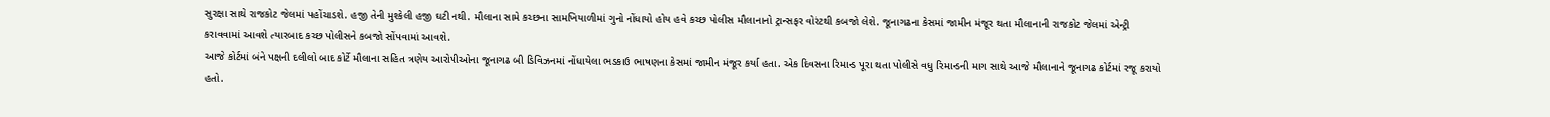સુરક્ષા સાથે રાજકોટ જેલમાં પહોંચાડશે. હજી તેની મુશ્કેલી હજી ઘટી નથી. મૌલાના સામે કચ્છના સામખિયાળીમાં ગુનો નોંધાયો હોય હવે કચ્છ પોલીસ મૌલાનાનો ટ્રાન્સફર વોરંટથી કબજો લેશે. જૂનાગઢના કેસમાં જામીન મંજૂર થતા મૌલાનાની રાજકોટ જેલમાં એન્ટ્રી કરાવવામાં આવશે ત્યારબાદ કચ્છ પોલીસને કબજો સોંપવામાં આવશે.
આજે કોર્ટમાં બંને પક્ષની દલીલો બાદ કોર્ટે મૌલાના સહિત ત્રણેય આરોપીઓના જૂનાગઢ બી ડિવિઝનમાં નોંધાયેલા ભડકાઉ ભાષણના કેસમાં જામીન મંજૂર કર્યા હતા. એક દિવસના રિમાન્ડ પૂરા થતા પોલીસે વધુ રિમાન્ડની માગ સાથે આજે મૌલાનાને જૂનાગઢ કોર્ટમાં રજૂ કરાયો હતો.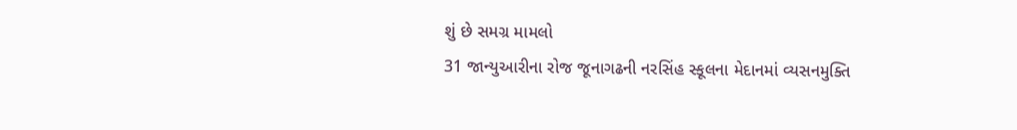શું છે સમગ્ર મામલો
31 જાન્યુઆરીના રોજ જૂનાગઢની નરસિંહ સ્કૂલના મેદાનમાં વ્યસનમુક્તિ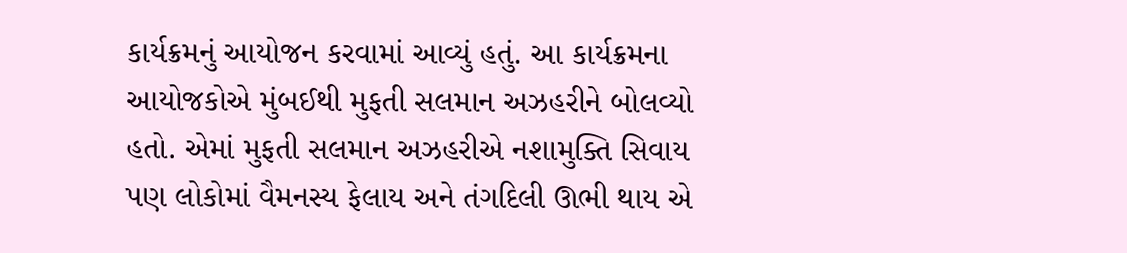કાર્યક્રમનું આયોજન કરવામાં આવ્યું હતું. આ કાર્યક્રમના આયોજકોએ મુંબઈથી મુફતી સલમાન અઝહરીને બોલવ્યો હતો. એમાં મુફતી સલમાન અઝહરીએ નશામુક્તિ સિવાય પણ લોકોમાં વૈમનસ્ય ફેલાય અને તંગદિલી ઊભી થાય એ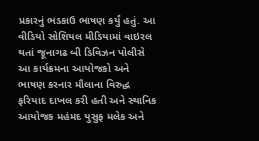પ્રકારનું ભડકાઉ ભાષણ કર્યું હતું. આ વીડિયો સોશિયલ મીડિયામાં વાઇરલ થતાં જૂનાગઢ બી ડિવિઝન પોલીસે આ કાર્યક્રમના આયોજકો અને ભાષણ કરનાર મૌલાના વિરુદ્ધ ફરિયાદ દાખલ કરી હતી અને સ્થાનિક આયોજક મહંમદ યુસુફ મલેક અને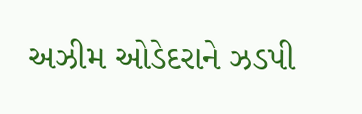અઝીમ ઓડેદરાને ઝડપી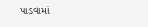પાડવામાં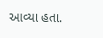આવ્યા હતા.